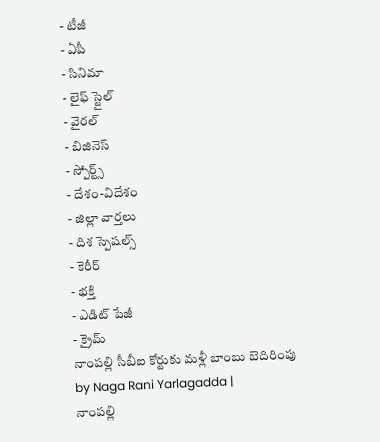- టీజీ
- ఏపీ
- సినిమా
- లైఫ్ స్టైల్
- వైరల్
- బిజినెస్
- స్పోర్ట్స్
- దేశం-విదేశం
- జిల్లా వార్తలు
- దిశ స్పెషల్స్
- కెరీర్
- భక్తి
- ఎడిట్ పేజీ
- క్రైమ్
నాంపల్లి సీబీఐ కోర్టుకు మళ్లీ బాంబు బెదిరింపు
by Naga Rani Yarlagadda |
నాంపల్లి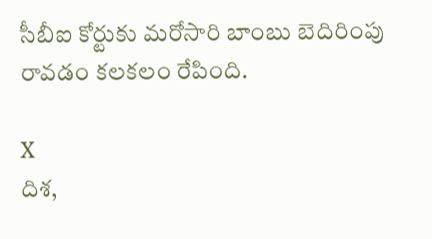సీబీఐ కోర్టుకు మరోసారి బాంబు బెదిరింపు రావడం కలకలం రేపింది.

X
దిశ,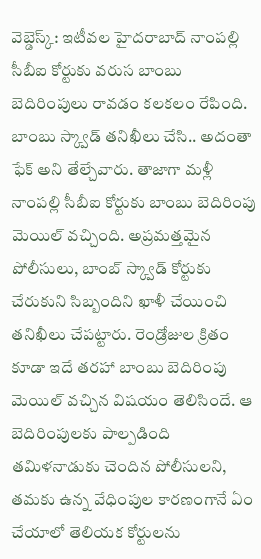వెబ్డెస్క్: ఇటీవల హైదరాబాద్ నాంపల్లి సీబీఐ కోర్టుకు వరుస బాంబు బెదిరింపులు రావడం కలకలం రేపింది. బాంబు స్క్వాడ్ తనిఖీలు చేసి.. అదంతా ఫేక్ అని తేల్చేవారు. తాజాగా మళ్లీ నాంపల్లి సీబీఐ కోర్టుకు బాంబు బెదిరింపు మెయిల్ వచ్చింది. అప్రమత్తమైన పోలీసులు, బాంబ్ స్క్వాడ్ కోర్టుకు చేరుకుని సిబ్బందిని ఖాళీ చేయించి తనిఖీలు చేపట్టారు. రెండ్రోజుల క్రితం కూడా ఇదే తరహా బాంబు బెదిరింపు మెయిల్ వచ్చిన విషయం తెలిసిందే. ఆ బెదిరింపులకు పాల్పడింది తమిళనాడుకు చెందిన పోలీసులని, తమకు ఉన్న వేధింపుల కారణంగానే ఏం చేయాలో తెలియక కోర్టులను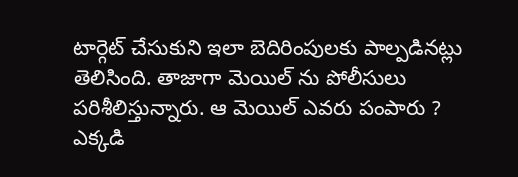టార్గెట్ చేసుకుని ఇలా బెదిరింపులకు పాల్పడినట్లు తెలిసింది. తాజాగా మెయిల్ ను పోలీసులు పరిశీలిస్తున్నారు. ఆ మెయిల్ ఎవరు పంపారు ? ఎక్కడి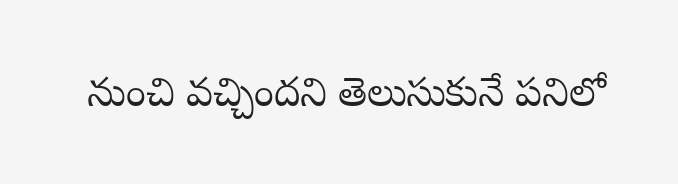నుంచి వచ్చిందని తెలుసుకునే పనిలో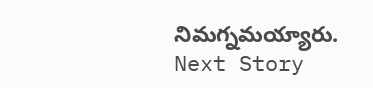నిమగ్నమయ్యారు.
Next Story